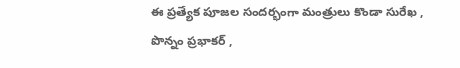ఈ ప్రత్యేక పూజల సందర్భంగా మంత్రులు కొండా సురేఖ , పొన్నం ప్రభాకర్ ,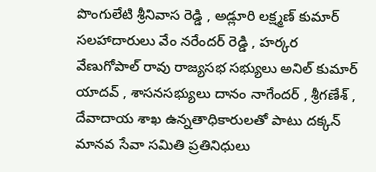పొంగులేటి శ్రీనివాస రెడ్డి , అడ్లూరి లక్ష్మణ్ కుమార్ సలహాదారులు వేం నరేందర్ రెడ్డి , హర్కర వేణుగోపాల్ రావు రాజ్యసభ సభ్యులు అనిల్ కుమార్ యాదవ్ , శాసనసభ్యులు దానం నాగేందర్ , శ్రీగణేశ్ , దేవాదాయ శాఖ ఉన్నతాధికారులతో పాటు దక్కన్ మానవ సేవా సమితి ప్రతినిధులు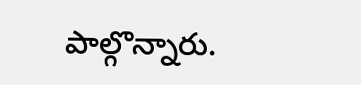పాల్గొన్నారు.